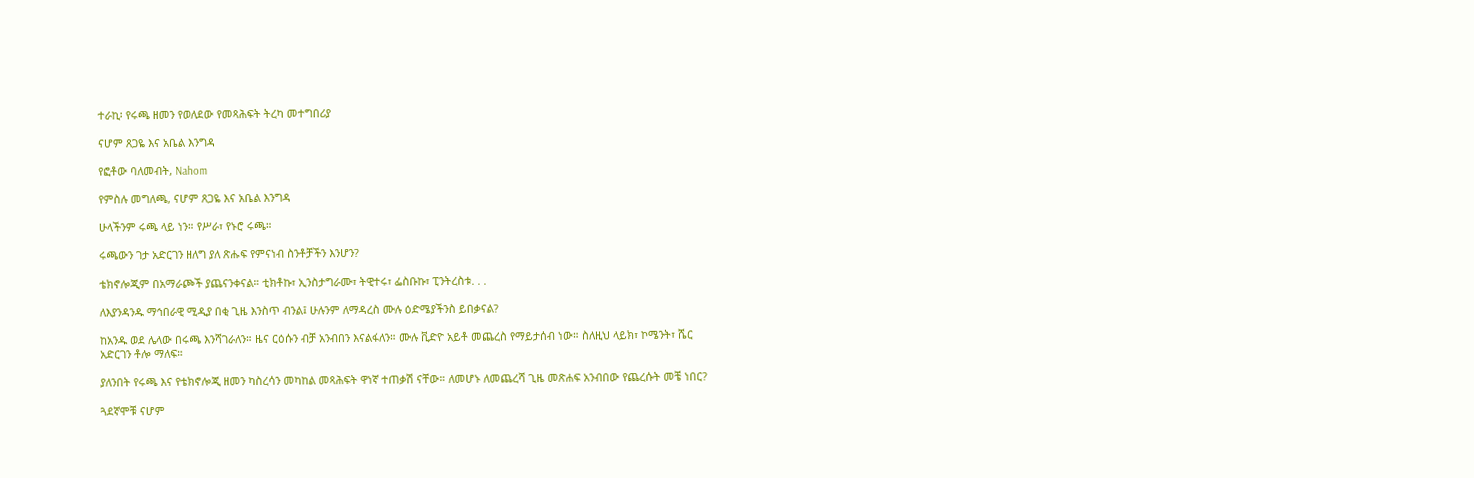ተራኪ፡ የሩጫ ዘመን የወለደው የመጻሕፍት ትረካ መተግበሪያ

ናሆም ጸጋዬ እና አቤል እንግዳ

የፎቶው ባለመብት, Nahom

የምስሉ መግለጫ, ናሆም ጸጋዬ እና አቤል እንግዳ

ሁላችንም ሩጫ ላይ ነን። የሥራ፣ የኑሮ ሩጫ።

ሩጫውን ገታ አድርገን ዘለግ ያለ ጽሑፍ የምናነብ ስንቶቻችን እንሆን?

ቴክኖሎጂም በአማራጮች ያጨናንቀናል። ቲክቶኩ፣ ኢንስታግራሙ፣ ትዊተሩ፣ ፌስቡኩ፣ ፒንትረስቱ. . .

ለእያንዳንዱ ማኅበራዊ ሚዲያ በቂ ጊዜ እንስጥ ብንል፤ ሁሉንም ለማዳረስ ሙሉ ዕድሜያችንስ ይበቃናል?

ከአንዱ ወደ ሌላው በሩጫ እንሻገራለን። ዜና ርዕሱን ብቻ አንብበን እናልፋለን። ሙሉ ቪድዮ አይቶ መጨረስ የማይታሰብ ነው። ስለዚህ ላይክ፣ ኮሜንት፣ ሼር አድርገን ቶሎ ማለፍ።

ያለንበት የሩጫ እና የቴክኖሎጂ ዘመን ካስረሳን መካከል መጻሕፍት ዋነኛ ተጠቃሽ ናቸው። ለመሆኑ ለመጨረሻ ጊዜ መጽሐፍ አንብበው የጨረሱት መቼ ነበር?

ጓደኛሞቹ ናሆም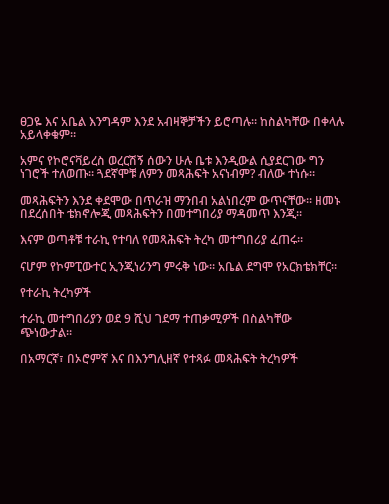ፀጋዬ እና አቤል እንግዳም እንደ አብዛኞቻችን ይሮጣሉ። ከስልካቸው በቀላሉ አይላቀቁም።

አምና የኮሮናቫይረስ ወረርሽኝ ሰውን ሁሉ ቤቱ እንዲውል ሲያደርገው ግን ነገሮች ተለወጡ። ጓደኛሞቹ ለምን መጻሕፍት አናነብም? ብለው ተነሱ።

መጻሕፍትን እንደ ቀደሞው በጥራዝ ማንበብ አልነበረም ውጥናቸው። ዘመኑ በደረሰበት ቴክኖሎጂ መጻሕፍትን በመተግበሪያ ማዳመጥ እንጂ።

እናም ወጣቶቹ ተራኪ የተባለ የመጻሕፍት ትረካ መተግበሪያ ፈጠሩ።

ናሆም የኮምፒውተር ኢንጂነሪንግ ምሩቅ ነው። አቤል ደግሞ የአርክቴክቸር።

የተራኪ ትረካዎች

ተራኪ መተግበሪያን ወደ 9 ሺህ ገደማ ተጠቃሚዎች በስልካቸው ጭነውታል።

በአማርኛ፣ በኦሮምኛ እና በእንግሊዘኛ የተጻፉ መጻሕፍት ትረካዎች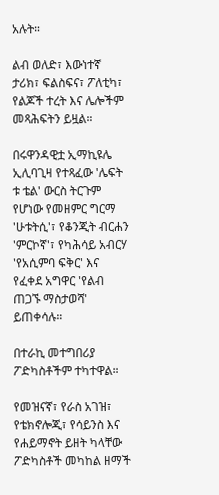አሉት።

ልብ ወለድ፣ እውነተኛ ታሪክ፣ ፍልስፍና፣ ፖለቲካ፣ የልጆች ተረት እና ሌሎችም መጻሕፍትን ይዟል።

በሩዋንዳዊቷ ኢማኪዩሌ ኢሊባጊዛ የተጻፈው 'ሌፍት ቱ ቴል' ውርስ ትርጉም የሆነው የመዘምር ግርማ 'ሁቱትሲ'፣ የቆንጂት ብርሐን 'ምርኮኛ'፣ የካሕሳይ አብርሃ 'የአሲምባ ፍቅር' እና የፈቀደ አግዋር 'የልብ ጠጋኙ ማስታወሻ' ይጠቀሳሉ።

በተራኪ መተግበሪያ ፖድካስቶችም ተካተዋል።

የመዝናኛ፣ የራስ አገዝ፣ የቴክኖሎጂ፣ የሳይንስ እና የሐይማኖት ይዘት ካላቸው ፖድካስቶች መካከል ዘማች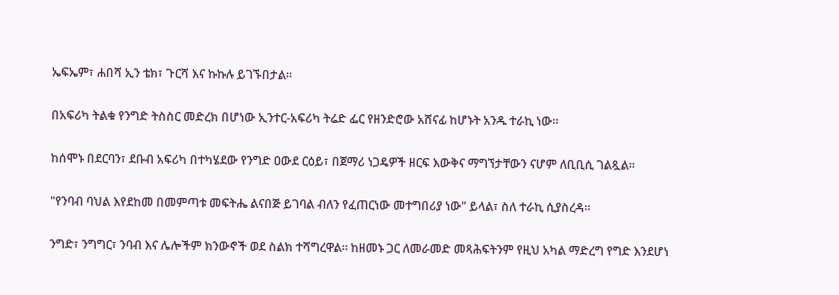ኤፍኤም፣ ሐበሻ ኢን ቴክ፣ ጉርሻ እና ኩኩሉ ይገኙበታል።

በአፍሪካ ትልቁ የንግድ ትስስር መድረክ በሆነው ኢንተር-አፍሪካ ትሬድ ፌር የዘንድሮው አሸናፊ ከሆኑት አንዱ ተራኪ ነው።

ከሰሞኑ በደርባን፣ ደቡብ አፍሪካ በተካሄደው የንግድ ዐውደ ርዕይ፣ በጀማሪ ነጋዴዎች ዘርፍ እውቅና ማግኘታቸውን ናሆም ለቢቢሲ ገልጿል።

"የንባብ ባህል እየደከመ በመምጣቱ መፍትሔ ልናበጅ ይገባል ብለን የፈጠርነው መተግበሪያ ነው" ይላል፣ ስለ ተራኪ ሲያስረዳ።

ንግድ፣ ንግግር፣ ንባብ እና ሌሎችም ክንውኖች ወደ ስልክ ተሻግረዋል። ከዘመኑ ጋር ለመራመድ መጻሕፍትንም የዚህ አካል ማድረግ የግድ እንደሆነ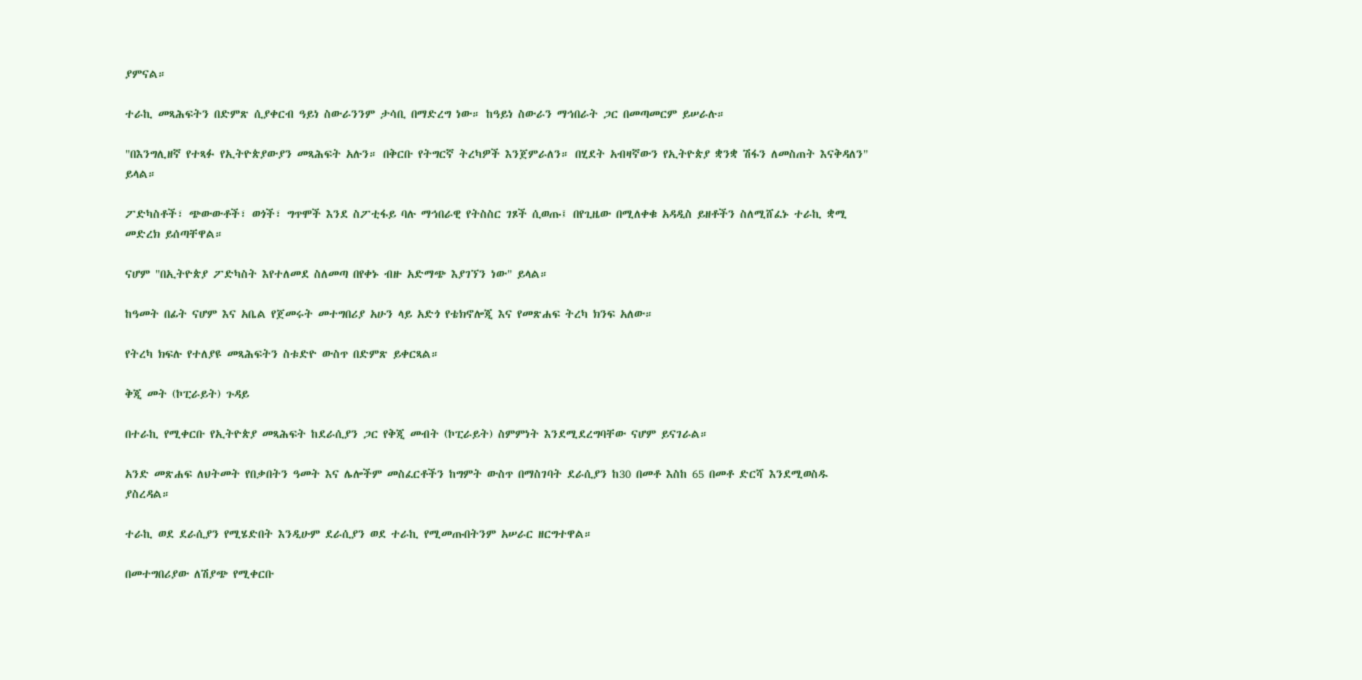ያምናል።

ተራኪ መጻሕፍትን በድምጽ ሲያቀርብ ዓይነ ስውራንንም ታሳቢ በማድረግ ነው። ከዓይነ ስውራን ማኅበራት ጋር በመጣመርም ይሠራሉ።

"በእንግሊዘኛ የተጻፉ የኢትዮጵያውያን መጻሕፍት አሉን። በቅርቡ የትግርኛ ትረካዎች እንጀምራለን። በሂደት አብዛኛውን የኢትዮጵያ ቋንቋ ሽፋን ለመስጠት እናቅዳለን" ይላል።

ፖድካስቶች፣ ጭውውቶች፣ ወጎች፣ ግጥሞች እንደ ስፖቲፋይ ባሉ ማኅበራዊ የትስስር ገጾች ሲወጡ፤ በየጊዜው በሚለቀቁ አዳዲስ ይዘቶችን ስለሚሸፈኑ ተራኪ ቋሚ መድረክ ይሰጣቸዋል።

ናሆም "በኢትዮጵያ ፖድካስት እየተለመደ ስለመጣ በየቀኑ ብዙ አድማጭ እያገኘን ነው" ይላል።

ከዓመት በፊት ናሆም እና አቤል የጀመሩት መተግበሪያ አሁን ላይ አድጎ የቴክኖሎጂ እና የመጽሐፍ ትረካ ክንፍ አለው።

የትረካ ክፍሉ የተለያዩ መጻሕፍትን ስቱድዮ ውስጥ በድምጽ ይቀርጻል።

ቅጂ መት (ኮፒራይት) ጉዳይ

በተራኪ የሚቀርቡ የኢትዮጵያ መጻሕፍት ከደራሲያን ጋር የቅጂ መብት (ኮፒራይት) ስምምነት እንደሚደረግባቸው ናሆም ይናገራል።

አንድ መጽሐፍ ለህትመት የበቃበትን ዓመት እና ሌሎችም መስፈርቶችን ከግምት ውስጥ በማስገባት ደራሲያን ከ30 በመቶ እስከ 65 በመቶ ድርሻ እንደሚወስዱ ያስረዳል።

ተራኪ ወደ ደራሲያን የሚሄድበት እንዲሁም ደራሲያን ወደ ተራኪ የሚመጡበትንም አሠራር ዘርግተዋል።

በመተግበሪያው ለሽያጭ የሚቀርቡ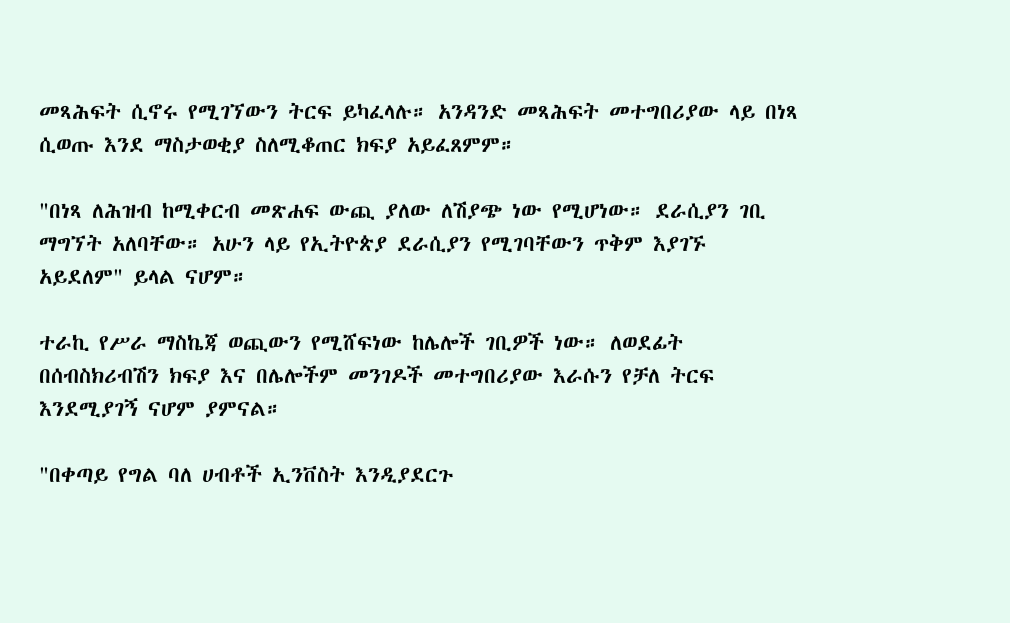መጻሕፍት ሲኖሩ የሚገኘውን ትርፍ ይካፈላሉ። አንዳንድ መጻሕፍት መተግበሪያው ላይ በነጻ ሲወጡ እንደ ማስታወቂያ ስለሚቆጠር ክፍያ አይፈጸምም።

"በነጻ ለሕዝብ ከሚቀርብ መጽሐፍ ውጪ ያለው ለሽያጭ ነው የሚሆነው። ደራሲያን ገቢ ማግኘት አለባቸው። አሁን ላይ የኢትዮጵያ ደራሲያን የሚገባቸውን ጥቅም እያገኙ አይደለም" ይላል ናሆም።

ተራኪ የሥራ ማስኬጃ ወጪውን የሚሸፍነው ከሌሎች ገቢዎች ነው። ለወደፊት በሰብስክሪብሽን ክፍያ እና በሌሎችም መንገዶች መተግበሪያው እራሱን የቻለ ትርፍ እንደሚያገኝ ናሆም ያምናል።

"በቀጣይ የግል ባለ ሀብቶች ኢንቨስት እንዲያደርጉ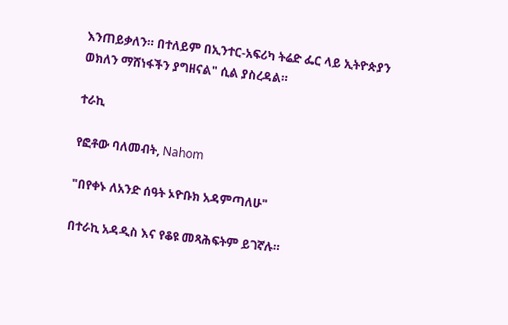እንጠይቃለን። በተለይም በኢንተር-አፍሪካ ትሬድ ፌር ላይ ኢትዮጵያን ወክለን ማሸነፋችን ያግዘናል" ሲል ያስረዳል።

ተራኪ

የፎቶው ባለመብት, Nahom

"በየቀኑ ለአንድ ሰዓት ኦዮቡክ አዳምጣለሁ"

በተራኪ አዳዲስ እና የቆዩ መጻሕፍትም ይገኛሉ።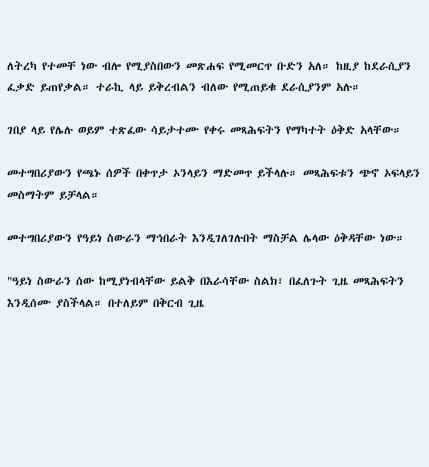ለትረካ የተመቸ ነው ብሎ የሚያስበውን መጽሐፍ የሚመርጥ ቡድን አለ። ከዚያ ከደራሲያን ፈቃድ ይጠየቃል። ተራኪ ላይ ይቅረብልን ብለው የሚጠይቁ ደራሲያንም አሉ።

ገበያ ላይ የሌሉ ወይም ተጽፈው ሳይታተሙ የቀሩ መጻሕፍትን የማካተት ዕቅድ አላቸው።

መተግበሪያውን የጫኑ ሰዎች በቀጥታ ኦንላይን ማድመጥ ይችላሉ። መጻሕፍቱን ጭኖ ኦፍላይን መስማትም ይቻላል።

መተግበሪያውን የዓይነ ስውራን ማኅበራት እንዲገለገሉበት ማስቻል ሌላው ዕቅዳቸው ነው።

"ዓይነ ስውራን ሰው ከሚያነብላቸው ይልቅ በእራሳቸው ስልክ፣ በፈለጉት ጊዜ መጻሕፍትን እንዲሰሙ ያስችላል። በተለይም በቅርብ ጊዜ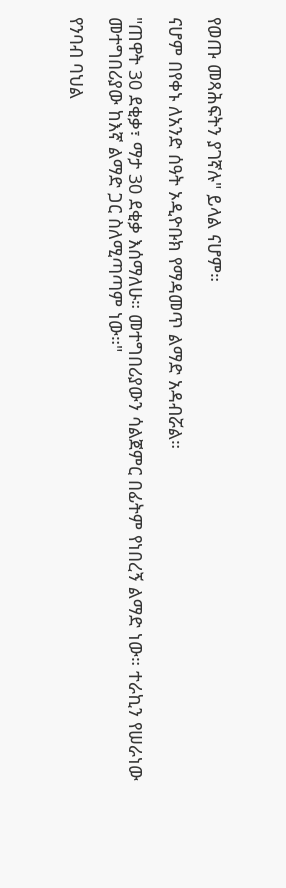የወጡ መጻሕፍትን ያገኛሉ" ይላል ናሆም።

ናሆም በየቀኑ ለአንድ ሰዓት ኦዲዮቡክ የማዳመጥ ልማድ አዳብሯል።

"ጠዋት 30 ደቂቃ፣ ማታ 30 ደቂቃ እሰማለሁ። መተግበሪያውን ሳልጀምር በፊትም የነበረኝ ልማድ ነው። ተራኪን የሠራነው መተግበሪያው ከእኛ ልማድ ጋር ስለሚጣጣም ነው።"

የንባብ ባህል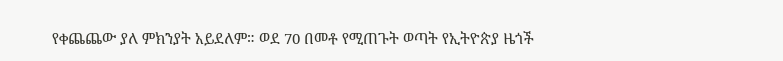የቀጨጨው ያለ ምክንያት አይደለም። ወደ 70 በመቶ የሚጠጉት ወጣት የኢትዮጵያ ዜጎች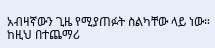አብዛኛውን ጊዜ የሚያጠፉት ስልካቸው ላይ ነው። ከዚህ በተጨማሪ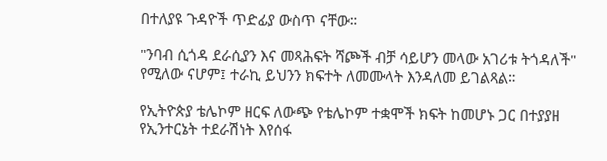በተለያዩ ጉዳዮች ጥድፊያ ውስጥ ናቸው።

"ንባብ ሲጎዳ ደራሲያን እና መጻሕፍት ሻጮች ብቻ ሳይሆን መላው አገሪቱ ትጎዳለች" የሚለው ናሆም፤ ተራኪ ይህንን ክፍተት ለመሙላት እንዳለመ ይገልጻል።

የኢትዮጵያ ቴሌኮም ዘርፍ ለውጭ የቴሌኮም ተቋሞች ክፍት ከመሆኑ ጋር በተያያዘ የኢንተርኔት ተደራሽነት እየሰፋ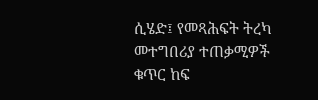ሲሄድ፤ የመጻሕፍት ትረካ መተግበሪያ ተጠቃሚዎች ቁጥር ከፍ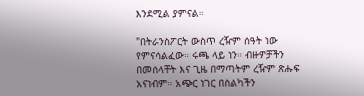እንደሚል ያምናል።

"በትራንስፖርት ውስጥ ረዥም ሰዓት ነው የምናሳልፈው። ሩጫ ላይ ነን። ብዙዎቻችን በመሰላቸት እና ጊዜ በማጣትም ረዥም ጽሑፍ አናነብም። አጭር ነገር በስልካችን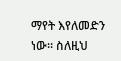ማየት እየለመድን ነው። ስለዚህ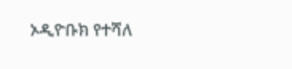ኦዲዮቡክ የተሻለ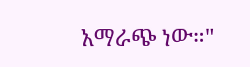አማራጭ ነው።"